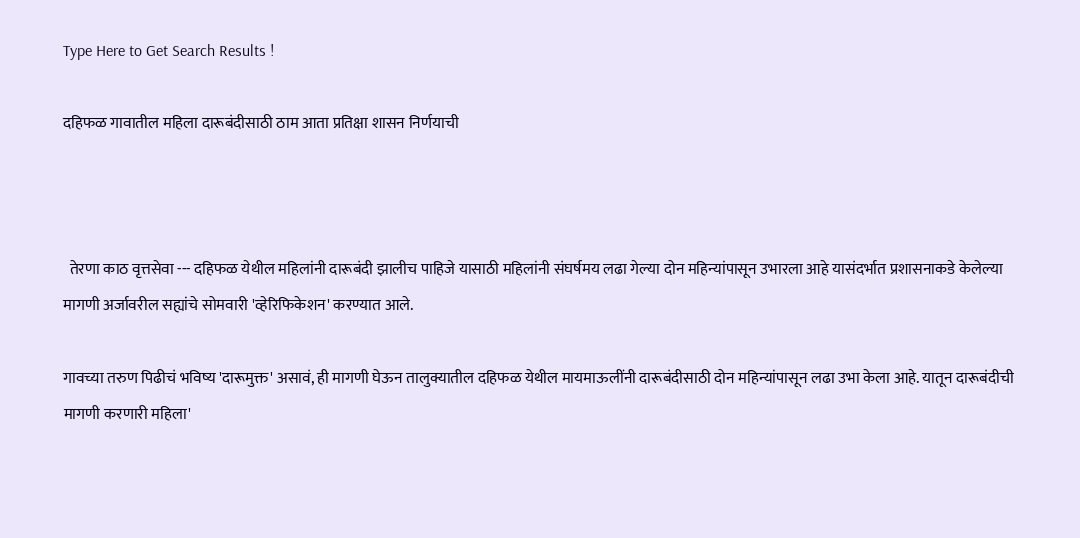Type Here to Get Search Results !

दहिफळ गावातील महिला दारूबंदीसाठी ठाम आता प्रतिक्षा शासन निर्णयाची



  तेरणा काठ वृत्तसेवा --- दहिफळ येथील महिलांनी दारूबंदी झालीच पाहिजे यासाठी महिलांनी संघर्षमय लढा गेल्या दोन महिन्यांपासून उभारला आहे यासंदर्भात प्रशासनाकडे केलेल्या मागणी अर्जावरील सह्यांचे सोमवारी 'व्हेरिफिकेशन' करण्यात आले.

गावच्या तरुण पिढीचं भविष्य 'दारूमुक्त' असावं, ही मागणी घेऊन तालुक्यातील दहिफळ येथील मायमाऊलींनी दारूबंदीसाठी दोन महिन्यांपासून लढा उभा केला आहे. यातून दारूबंदीची मागणी करणारी महिला'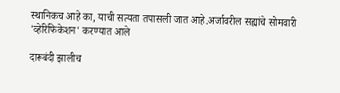स्थानिकच आहे का, याची सत्यता तपासली जात आहे.अर्जावरील सह्यांचे सोमवारी 'व्हेरिफिकेशन' करण्यात आले

दारूबंदी झालीच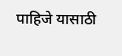पाहिजे यासाठी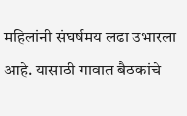महिलांनी संघर्षमय लढा उभारला आहे. यासाठी गावात बैठकांचे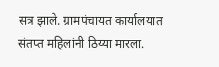सत्र झाले. ग्रामपंचायत कार्यालयात संतप्त महिलांनी ठिय्या मारला.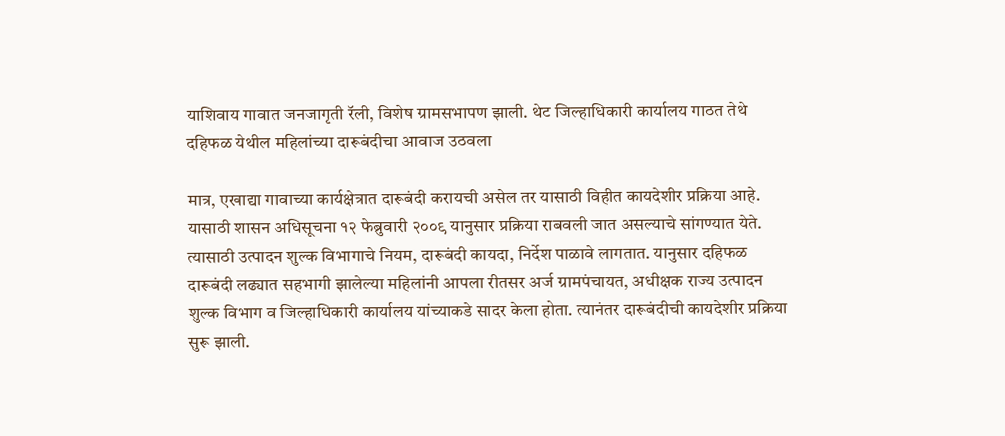याशिवाय गावात जनजागृती रॅली, विशेष ग्रामसभापण झाली. थेट जिल्हाधिकारी कार्यालय गाठत तेथे दहिफळ येथील महिलांच्या दारूबंदीचा आवाज उठवला

मात्र, एखाद्या गावाच्या कार्यक्षेत्रात दारूबंदी करायची असेल तर यासाठी विहीत कायदेशीर प्रक्रिया आहे. यासाठी शासन अधिसूचना १२ फेब्रुवारी २००९ यानुसार प्रक्रिया राबवली जात असल्याचे सांगण्यात येते. त्यासाठी उत्पादन शुल्क विभागाचे नियम, दारूबंदी कायदा, निर्देश पाळावे लागतात. यानुसार दहिफळ दारूबंदी लढ्यात सहभागी झालेल्या महिलांनी आपला रीतसर अर्ज ग्रामपंचायत, अधीक्षक राज्य उत्पादन शुल्क विभाग व जिल्हाधिकारी कार्यालय यांच्याकडे सादर केला होता. त्यानंतर दारूबंदीची कायदेशीर प्रक्रिया सुरू झाली.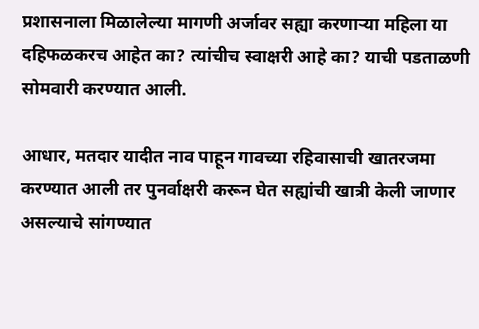प्रशासनाला मिळालेल्या मागणी अर्जावर सह्या करणाऱ्या महिला या दहिफळकरच आहेत का? त्यांचीच स्वाक्षरी आहे का? याची पडताळणी सोमवारी करण्यात आली.

आधार, मतदार यादीत नाव पाहून गावच्या रहिवासाची खातरजमा करण्यात आली तर पुनर्वाक्षरी करून घेत सह्यांची खात्री केली जाणार असल्याचे सांगण्यात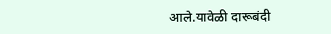आले.यावेळी दारूबंदी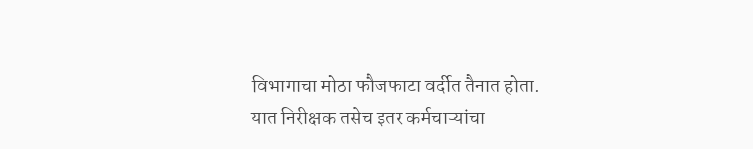विभागाचा मोठा फौजफाटा वर्दीत तैनात होता. यात निरीक्षक तसेच इतर कर्मचाऱ्यांचा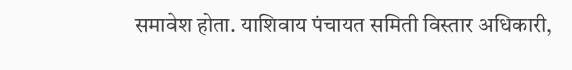समावेश होता. याशिवाय पंचायत समिती विस्तार अधिकारी,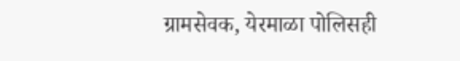ग्रामसेवक, येरमाळा पोलिसही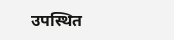उपस्थित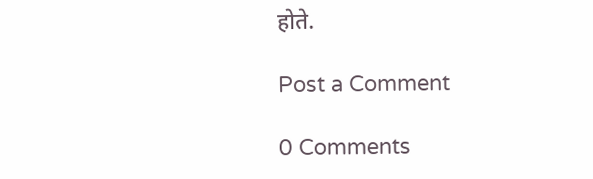होते.

Post a Comment

0 Comments